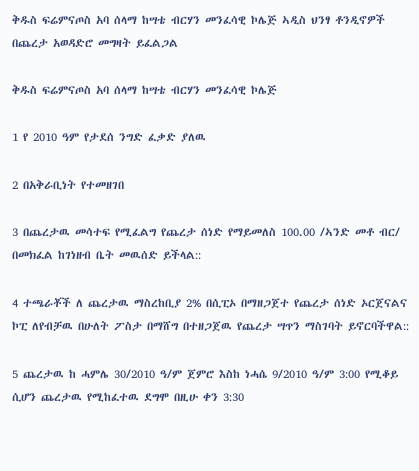ቅዱስ ፍሬምናጦስ አባ ሰላማ ከሣቴ ብርሃን መንፈሳዊ ኮሌጅ ኣዲስ ህንፃ ቶንዲኖዎች በጨረታ አወዳድሮ መግዛት ይፈልጋል

ቅዱስ ፍሬምናጦስ አባ ሰላማ ከሣቴ ብርሃን መንፈሳዊ ኮሌጅ

1 የ 2010 ዓም የታደሰ ንግድ ፈቃድ ያለዉ

2 በአቅራቢነት የተመዘገበ

3 በጨረታዉ መሳተፍ የሚፈልግ የጨረታ ሰነድ የማይመለስ 100.00 /ኣንድ መቶ ብር/ በመክፈል ከገነዘብ ቤት መዉሰድ ይችላል::

4 ተጫራቾች ለ ጨረታዉ ማስረከቢያ 2% በሲፒኦ በማዘጋጀተ የጨረታ ሰነድ ኦርጀናልና ኮፒ ለየብቻዉ በሁለት ፖስታ በማሸግ በተዘጋጀዉ የጨረታ ሣጥን ማስገባት ይኖርባችዋል::

5 ጨረታዉ ከ ሓምሌ 30/2010 ዓ/ም ጀምሮ እስከ ነሓሴ 9/2010 ዓ/ም 3:00 የሚቆይ ሲሆን ጨረታዉ የሚከፈተዉ ደግሞ በዚሁ ቀን 3:30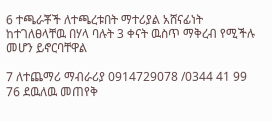6 ተጫራቾች ለተጫረቱበት ማተሪያል አሸናፊነት ከተገለፀላቸዉ በሃላ ባሉት 3 ቀናት ዉስጥ ማቅረብ የሚችሉ መሆን ይኖርባቸዋል

7 ለተጨማሪ ማብራሪያ 0914729078 /0344 41 99 76 ደዉለዉ መጠየቅ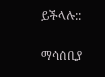ይችላሉ::

ማሳሰቢያ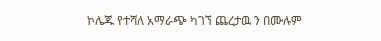ኮሌጁ የተሻለ አማራጭ ካገኘ ጨረታዉ ን በሙሉም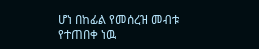ሆነ በከፊል የመሰረዝ መብቱ የተጠበቀ ነዉ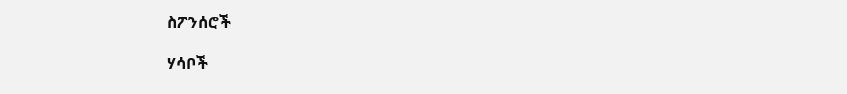ስፖንሰሮች

ሃሳቦች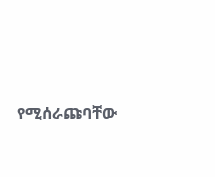የሚሰራጩባቸው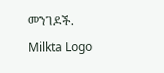መንገዶች.
Milkta Logo